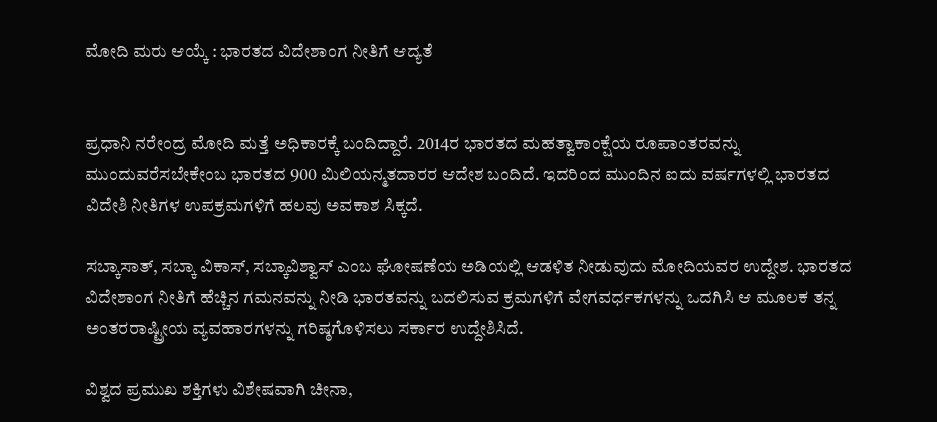ಮೋದಿ ಮರು ಆಯ್ಕೆ : ಭಾರತದ ವಿದೇಶಾಂಗ ನೀತಿಗೆ ಆದ್ಯತೆ


ಪ್ರಧಾನಿ ನರೇಂದ್ರ ಮೋದಿ ಮತ್ತೆ ಅಧಿಕಾರಕ್ಕೆ ಬಂದಿದ್ದಾರೆ. 2014ರ ಭಾರತದ ಮಹತ್ವಾಕಾಂಕ್ಷೆಯ ರೂಪಾಂತರವನ್ನು ಮುಂದುವರೆಸಬೇಕೇಂಬ ಭಾರತದ 900 ಮಿಲಿಯನ್ಮತದಾರರ ಆದೇಶ ಬಂದಿದೆ. ಇದರಿಂದ ಮುಂದಿನ ಐದು ವರ್ಷಗಳಲ್ಲಿ ಭಾರತದ ವಿದೇಶಿ ನೀತಿಗಳ ಉಪಕ್ರಮಗಳಿಗೆ ಹಲವು ಅವಕಾಶ ಸಿಕ್ಕದೆ.

ಸಬ್ಕಾಸಾತ್, ಸಬ್ಕಾ ವಿಕಾಸ್, ಸಬ್ಕಾವಿಶ್ವಾಸ್ ಎಂಬ ಘೋಷಣೆಯ ಅಡಿಯಲ್ಲಿ ಆಡಳಿತ ನೀಡುವುದು ಮೋದಿಯವರ ಉದ್ದೇಶ. ಭಾರತದ ವಿದೇಶಾಂಗ ನೀತಿಗೆ ಹೆಚ್ಚಿನ ಗಮನವನ್ನು ನೀಡಿ ಭಾರತವನ್ನು ಬದಲಿಸುವ ಕ್ರಮಗಳಿಗೆ ವೇಗವರ್ಧಕಗಳನ್ನು ಒದಗಿಸಿ ಆ ಮೂಲಕ ತನ್ನ ಅಂತರರಾಷ್ಟ್ರೀಯ ವ್ಯವಹಾರಗಳನ್ನು ಗರಿಷ್ಠಗೊಳಿಸಲು ಸರ್ಕಾರ ಉದ್ದೇಶಿಸಿದೆ.

ವಿಶ‍್ವದ ಪ್ರಮುಖ ಶಕ್ತಿಗಳು ವಿಶೇಷವಾಗಿ ಚೀನಾ,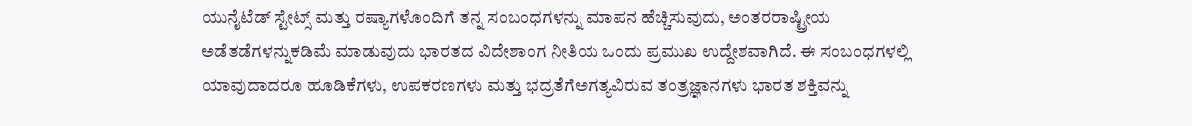ಯುನೈಟೆಡ್ ಸ್ಟೇಟ್ಸ್ ಮತ್ತು ರಷ್ಯಾಗಳೊಂದಿಗೆ ತನ್ನ ಸಂಬಂಧಗಳನ್ನು ಮಾಪನ ಹೆಚ್ಚಿಸುವುದು, ಅಂತರರಾಷ್ಟ್ರೀಯ ಅಡೆತಡೆಗಳನ್ನುಕಡಿಮೆ ಮಾಡುವುದು ಭಾರತದ ವಿದೇಶಾಂಗ ನೀತಿಯ ಒಂದು ಪ್ರಮುಖ ಉದ್ದೇಶವಾಗಿದೆ. ಈ ಸಂಬಂಧಗಳಲ್ಲಿ ಯಾವುದಾದರೂ ಹೂಡಿಕೆಗಳು, ಉಪಕರಣಗಳು ಮತ್ತು ಭದ್ರತೆಗೆಅಗತ್ಯವಿರುವ ತಂತ್ರಜ್ಞಾನಗಳು ಭಾರತ ಶಕ್ತಿವನ್ನು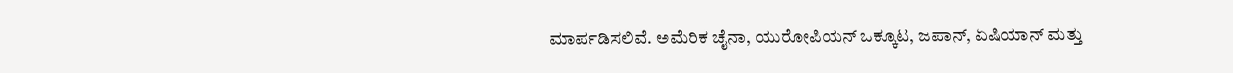ಮಾರ್ಪಡಿಸಲಿವೆ. ಅಮೆರಿಕ ಚೈನಾ, ಯುರೋಪಿಯನ್ ಒಕ್ಕೂಟ, ಜಪಾನ್, ಏಷಿಯಾನ್ ಮತ್ತು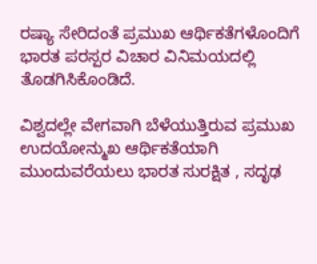ರಷ್ಯಾ ಸೇರಿದಂತೆ ಪ್ರಮುಖ ಆರ್ಥಿಕತೆಗಳೊಂದಿಗೆ ಭಾರತ ಪರಸ್ಪರ ವಿಚಾರ ವಿನಿಮಯದಲ್ಲಿ ತೊಡಗಿಸಿಕೊಂಡಿದೆ.

ವಿಶ್ವದಲ್ಲೇ ವೇಗವಾಗಿ ಬೆಳೆಯುತ್ತಿರುವ ಪ್ರಮುಖ ಉದಯೋನ್ಮುಖ ಆರ್ಥಿಕತೆಯಾಗಿ ಮುಂದುವರೆಯಲು ಭಾರತ ಸುರಕ್ಷಿತ , ಸದೃಢ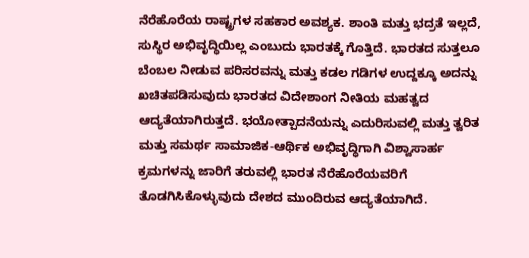ನೆರೆಹೊರೆಯ ರಾಷ್ಟ್ರಗಳ ಸಹಕಾರ ಅವಶ್ಯಕ. ಶಾಂತಿ ಮತ್ತು ಭದ್ರತೆ ಇಲ್ಲದೆ, ಸುಸ್ಥಿರ ಅಭಿವೃದ್ಧಿಯಿಲ್ಲ ಎಂಬುದು ಭಾರತಕ್ಕೆ ಗೊತ್ತಿದೆ. ಭಾರತದ ಸುತ್ತಲೂ ಬೆಂಬಲ ನೀಡುವ ಪರಿಸರವನ್ನು ಮತ್ತು ಕಡಲ ಗಡಿಗಳ ಉದ್ದಕ್ಕೂ ಅದನ್ನು ಖಚಿತಪಡಿಸುವುದು ಭಾರತದ ವಿದೇಶಾಂಗ ನೀತಿಯ ಮಹತ್ವದ ಆದ್ಯತೆಯಾಗಿರುತ್ತದೆ. ಭಯೋತ್ಪಾದನೆಯನ್ನು ಎದುರಿಸುವಲ್ಲಿ ಮತ್ತು ತ್ವರಿತ ಮತ್ತು ಸಮರ್ಥ ಸಾಮಾಜಿಕ-ಆರ್ಥಿಕ ಅಭಿವೃದ್ಧಿಗಾಗಿ ವಿಶ್ವಾಸಾರ್ಹ ಕ್ರಮಗಳನ್ನು ಜಾರಿಗೆ ತರುವಲ್ಲಿ ಭಾರತ ನೆರೆಹೊರೆಯವರಿಗೆ ತೊಡಗಿಸಿಕೊಳ್ಳುವುದು ದೇಶದ ಮುಂದಿರುವ ಆದ್ಯತೆಯಾಗಿದೆ.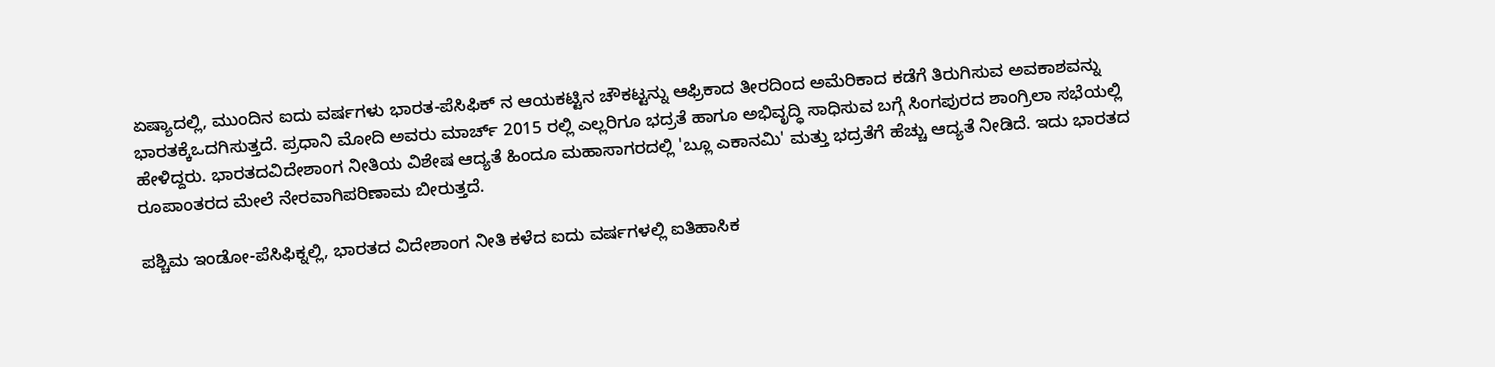ಏಷ್ಯಾದಲ್ಲಿ, ಮುಂದಿನ ಐದು ವರ್ಷಗಳು ಭಾರತ-ಪೆಸಿಫಿಕ್ ನ ಆಯಕಟ್ಟಿನ ಚೌಕಟ್ಟನ್ನು ಆಫ್ರಿಕಾದ ತೀರದಿಂದ ಅಮೆರಿಕಾದ ಕಡೆಗೆ ತಿರುಗಿಸುವ ಅವಕಾಶವನ್ನು ಭಾರತಕ್ಕೆಒದಗಿಸುತ್ತದೆ. ಪ್ರಧಾನಿ ಮೋದಿ ಅವರು ಮಾರ್ಚ್ 2015 ರಲ್ಲಿ ಎಲ್ಲರಿಗೂ ಭದ್ರತೆ ಹಾಗೂ ಅಭಿವೃದ್ಧಿ ಸಾಧಿಸುವ ಬಗ್ಗೆ ಸಿಂಗಪುರದ ಶಾಂಗ್ರಿಲಾ ಸಭೆಯಲ್ಲಿ ಹೇಳಿದ್ದರು. ಭಾರತದವಿದೇಶಾಂಗ ನೀತಿಯ ವಿಶೇಷ ಆದ್ಯತೆ ಹಿಂದೂ ಮಹಾಸಾಗರದಲ್ಲಿ 'ಬ್ಲೂ ಎಕಾನಮಿ' ಮತ್ತು ಭದ್ರತೆಗೆ ಹೆಚ್ಚು ಆದ್ಯತೆ ನೀಡಿದೆ. ಇದು ಭಾರತದ ರೂಪಾಂತರದ ಮೇಲೆ ನೇರವಾಗಿಪರಿಣಾಮ ಬೀರುತ್ತದೆ.

ಪಶ್ಚಿಮ ಇಂಡೋ-ಪೆಸಿಫಿಕ್ನಲ್ಲಿ, ಭಾರತದ ವಿದೇಶಾಂಗ ನೀತಿ ಕಳೆದ ಐದು ವರ್ಷಗಳಲ್ಲಿ ಐತಿಹಾಸಿಕ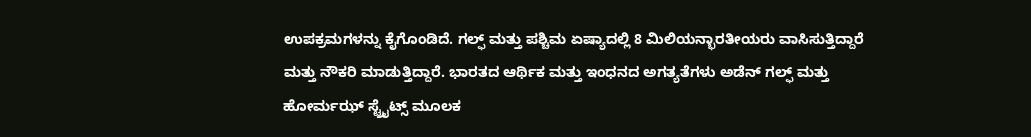ಉಪಕ್ರಮಗಳನ್ನು ಕೈಗೊಂಡಿದೆ. ಗಲ್ಫ್ ಮತ್ತು ಪಶ್ಚಿಮ ಏಷ್ಯಾದಲ್ಲಿ 8 ಮಿಲಿಯನ್ಭಾರತೀಯರು ವಾಸಿಸುತ್ತಿದ್ದಾರೆ ಮತ್ತು ನೌಕರಿ ಮಾಡುತ್ತಿದ್ದಾರೆ. ಭಾರತದ ಆರ್ಥಿಕ ಮತ್ತು ಇಂಧನದ ಅಗತ್ಯತೆಗಳು ಅಡೆನ್ ಗಲ್ಫ್ ಮತ್ತು ಹೋರ್ಮಝ್ ಸ್ಟ್ರೈಟ್ಸ್ ಮೂಲಕ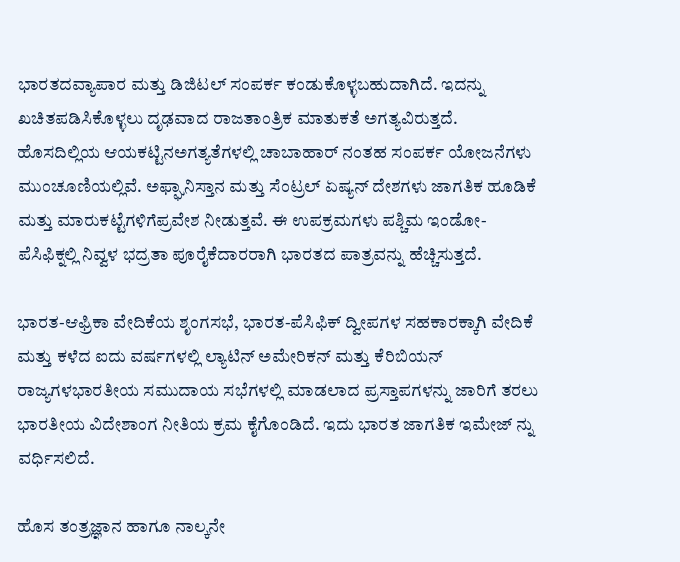ಭಾರತದವ್ಯಾಪಾರ ಮತ್ತು ಡಿಜಿಟಲ್ ಸಂಪರ್ಕ ಕಂಡುಕೊಳ್ಳಬಹುದಾಗಿದೆ. ಇದನ್ನು ಖಚಿತಪಡಿಸಿಕೊಳ್ಳಲು ದೃಢವಾದ ರಾಜತಾಂತ್ರಿಕ ಮಾತುಕತೆ ಅಗತ್ಯವಿರುತ್ತದೆ. ಹೊಸದಿಲ್ಲಿಯ ಆಯಕಟ್ಟಿನಅಗತ್ಯತೆಗಳಲ್ಲಿ ಚಾಬಾಹಾರ್ ನಂತಹ ಸಂಪರ್ಕ ಯೋಜನೆಗಳು ಮುಂಚೂಣಿಯಲ್ಲಿವೆ. ಅಫ್ಘಾನಿಸ್ತಾನ ಮತ್ತು ಸೆಂಟ್ರಲ್ ಏಷ್ಯನ್ ದೇಶಗಳು ಜಾಗತಿಕ ಹೂಡಿಕೆ ಮತ್ತು ಮಾರುಕಟ್ಟೆಗಳಿಗೆಪ್ರವೇಶ ನೀಡುತ್ತವೆ. ಈ ಉಪಕ್ರಮಗಳು ಪಶ್ಚಿಮ ಇಂಡೋ-ಪೆಸಿಫಿಕ್ನಲ್ಲಿ ನಿವ್ವಳ ಭದ್ರತಾ ಪೂರೈಕೆದಾರರಾಗಿ ಭಾರತದ ಪಾತ್ರವನ್ನು ಹೆಚ್ಚಿಸುತ್ತದೆ.

ಭಾರತ-ಆಫ್ರಿಕಾ ವೇದಿಕೆಯ ಶೃಂಗಸಭೆ, ಭಾರತ-ಪೆಸಿಫಿಕ್ ದ್ವೀಪಗಳ ಸಹಕಾರಕ್ಕಾಗಿ ವೇದಿಕೆ ಮತ್ತು ಕಳೆದ ಐದು ವರ್ಷಗಳಲ್ಲಿ ಲ್ಯಾಟಿನ್ ಅಮೇರಿಕನ್ ಮತ್ತು ಕೆರಿಬಿಯನ್ ರಾಜ್ಯಗಳಭಾರತೀಯ ಸಮುದಾಯ ಸಭೆಗಳಲ್ಲಿ ಮಾಡಲಾದ ಪ್ರಸ್ತಾಪಗಳನ್ನು ಜಾರಿಗೆ ತರಲು ಭಾರತೀಯ ವಿದೇಶಾಂಗ ನೀತಿಯ ಕ್ರಮ ಕೈಗೊಂಡಿದೆ. ಇದು ಭಾರತ ಜಾಗತಿಕ ಇಮೇಜ್ ನ್ನು ವರ್ಧಿಸಲಿದೆ.

ಹೊಸ ತಂತ್ರಜ್ಞಾನ ಹಾಗೂ ನಾಲ್ಕನೇ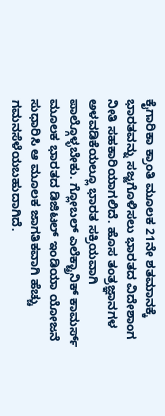ಕೈಗಾರಿಕಾ ಕ್ರಾಂತಿ ಮೂಲಕ 21ನೇ ಶತಮಾನಕ್ಕೆ ಭಾರತವನ್ನು ಸಜ್ಜಗೊಳಿಸಲು ಭಾರತದ ವಿದೇಶಾಂಗ ನೀತಿ ಸಹಕಾರಿಯಾಗಲಿದೆ. ಹೊಸ ತಂತ್ರಜ್ಞಾನಗಳ ಅಳವಡಿಕೆಯಲ್ಲೂ ಭಾರತ ಸಕ್ರಿಯವಾಗಿ ಪಾಲ್ಗೊಳ್ಳಬೇಕು. ಗ್ಲೋಬಲ್ ಎಲೆಕ್ಟ್ರಾನಿಕ್ ಕಾಮರ್ಸ್ ಮೂಲಕ ಭಾರತದ ಡಿಜಿಟಲ್ ಇಂಡಿಯಾ ಯೋಜನೆ ಸುಧಾರಿಸಿ ಆ ಮೂಲಕ ಜಾಗತಿಕವಾಗಿ ಹೆಚ್ಚು ಗಮನಸೆಳೆಯಬಹುದಾಗಿದೆ.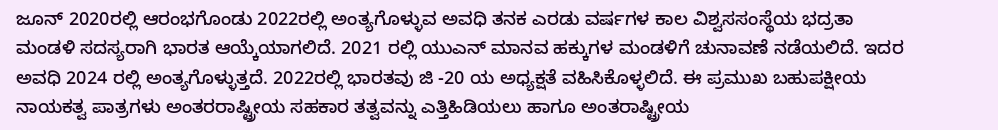ಜೂನ್ 2020ರಲ್ಲಿ ಆರಂಭಗೊಂಡು 2022ರಲ್ಲಿ ಅಂತ್ಯಗೊಳ್ಳುವ ಅವಧಿ ತನಕ ಎರಡು ವರ್ಷಗಳ ಕಾಲ ವಿಶ್ವಸಸಂಸ್ಥೆಯ ಭದ್ರತಾ ಮಂಡಳಿ ಸದಸ್ಯರಾಗಿ ಭಾರತ ಆಯ್ಕೆಯಾಗಲಿದೆ. 2021 ರಲ್ಲಿ ಯುಎನ್ ಮಾನವ ಹಕ್ಕುಗಳ ಮಂಡಳಿಗೆ ಚುನಾವಣೆ ನಡೆಯಲಿದೆ. ಇದರ ಅವಧಿ 2024 ರಲ್ಲಿ ಅಂತ್ಯಗೊಳ್ಳುತ್ತದೆ. 2022ರಲ್ಲಿ ಭಾರತವು ಜಿ -20 ಯ ಅಧ್ಯಕ್ಷತೆ ವಹಿಸಿಕೊಳ್ಳಲಿದೆ. ಈ ಪ್ರಮುಖ ಬಹುಪಕ್ಷೀಯ ನಾಯಕತ್ವ ಪಾತ್ರಗಳು ಅಂತರರಾಷ್ಟ್ರೀಯ ಸಹಕಾರ ತತ್ವವನ್ನು ಎತ್ತಿಹಿಡಿಯಲು ಹಾಗೂ ಅಂತರಾಷ್ಟ್ರೀಯ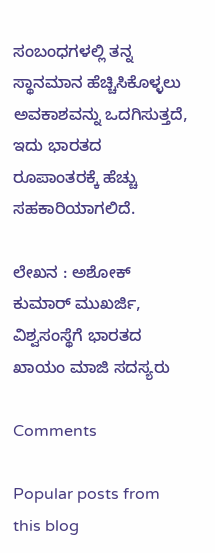ಸಂಬಂಧಗಳಲ್ಲಿ ತನ್ನ ಸ್ಥಾನಮಾನ ಹೆಚ್ಚಿಸಿಕೊಳ್ಳಲು ಅವಕಾಶವನ್ನು ಒದಗಿಸುತ್ತದೆ, ಇದು ಭಾರತದ ರೂಪಾಂತರಕ್ಕೆ ಹೆಚ್ಚು ಸಹಕಾರಿಯಾಗಲಿದೆ.

ಲೇಖನ : ಅಶೋಕ್ ಕುಮಾರ್ ಮುಖರ್ಜಿ, ವಿಶ್ವಸಂಸ್ಥೆಗೆ ಭಾರತದ ಖಾಯಂ ಮಾಜಿ ಸದಸ್ಯರು

Comments

Popular posts from this blog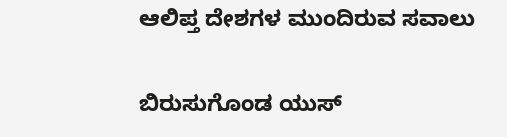ಆಲಿಪ್ತ ದೇಶಗಳ ಮುಂದಿರುವ ಸವಾಲು

ಬಿರುಸುಗೊಂಡ ಯುಸ್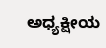ಅಧ್ಯಕ್ಷೀಯ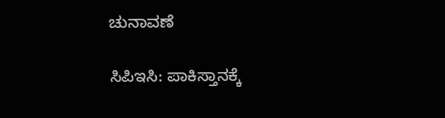ಚುನಾವಣೆ

ಸಿಪಿಇಸಿ: ಪಾಕಿಸ್ತಾನಕ್ಕೆ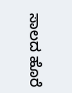ಸಾಲದ ಹೊರೆ